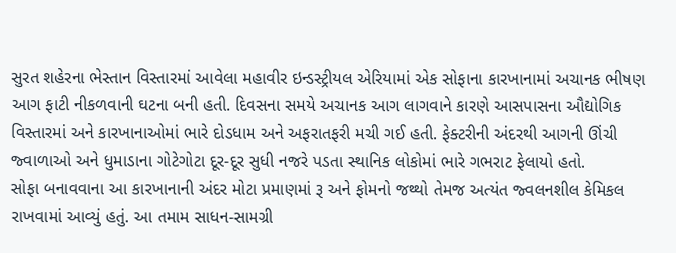સુરત શહેરના ભેસ્તાન વિસ્તારમાં આવેલા મહાવીર ઇન્ડસ્ટ્રીયલ એરિયામાં એક સોફાના કારખાનામાં અચાનક ભીષણ આગ ફાટી નીકળવાની ઘટના બની હતી. દિવસના સમયે અચાનક આગ લાગવાને કારણે આસપાસના ઔદ્યોગિક વિસ્તારમાં અને કારખાનાઓમાં ભારે દોડધામ અને અફરાતફરી મચી ગઈ હતી. ફેક્ટરીની અંદરથી આગની ઊંચી જ્વાળાઓ અને ધુમાડાના ગોટેગોટા દૂર-દૂર સુધી નજરે પડતા સ્થાનિક લોકોમાં ભારે ગભરાટ ફેલાયો હતો.
સોફા બનાવવાના આ કારખાનાની અંદર મોટા પ્રમાણમાં રૂ અને ફોમનો જથ્થો તેમજ અત્યંત જ્વલનશીલ કેમિકલ રાખવામાં આવ્યું હતું. આ તમામ સાધન-સામગ્રી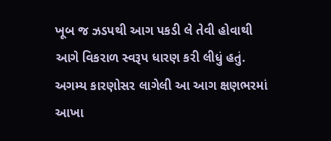ખૂબ જ ઝડપથી આગ પકડી લે તેવી હોવાથી આગે વિકરાળ સ્વરૂપ ધારણ કરી લીધું હતું. અગમ્ય કારણોસર લાગેલી આ આગ ક્ષણભરમાં આખા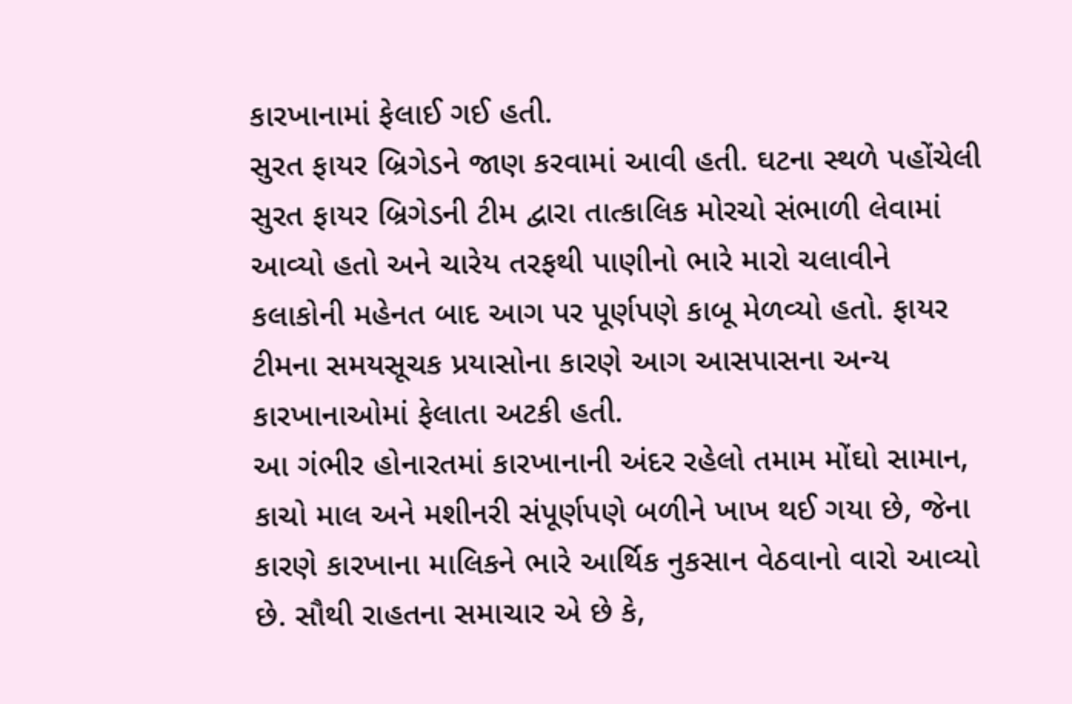કારખાનામાં ફેલાઈ ગઈ હતી.
સુરત ફાયર બ્રિગેડને જાણ કરવામાં આવી હતી. ઘટના સ્થળે પહોંચેલી સુરત ફાયર બ્રિગેડની ટીમ દ્વારા તાત્કાલિક મોરચો સંભાળી લેવામાં આવ્યો હતો અને ચારેય તરફથી પાણીનો ભારે મારો ચલાવીને કલાકોની મહેનત બાદ આગ પર પૂર્ણપણે કાબૂ મેળવ્યો હતો. ફાયર ટીમના સમયસૂચક પ્રયાસોના કારણે આગ આસપાસના અન્ય કારખાનાઓમાં ફેલાતા અટકી હતી.
આ ગંભીર હોનારતમાં કારખાનાની અંદર રહેલો તમામ મોંઘો સામાન, કાચો માલ અને મશીનરી સંપૂર્ણપણે બળીને ખાખ થઈ ગયા છે, જેના કારણે કારખાના માલિકને ભારે આર્થિક નુકસાન વેઠવાનો વારો આવ્યો છે. સૌથી રાહતના સમાચાર એ છે કે,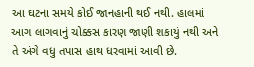આ ઘટના સમયે કોઈ જાનહાની થઈ નથી. હાલમાં આગ લાગવાનું ચોક્કસ કારણ જાણી શકાયું નથી અને તે અંગે વધુ તપાસ હાથ ધરવામાં આવી છે.